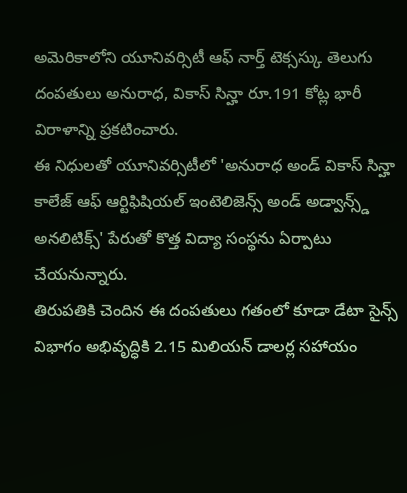అమెరికాలోని యూనివర్సిటీ ఆఫ్ నార్త్ టెక్సస్కు తెలుగు దంపతులు అనురాధ, వికాస్ సిన్హా రూ.191 కోట్ల భారీ విరాళాన్ని ప్రకటించారు.
ఈ నిధులతో యూనివర్సిటీలో 'అనురాధ అండ్ వికాస్ సిన్హా కాలేజ్ ఆఫ్ ఆర్టిఫిషియల్ ఇంటెలిజెన్స్ అండ్ అడ్వాన్స్డ్ అనలిటిక్స్' పేరుతో కొత్త విద్యా సంస్థను ఏర్పాటు చేయనున్నారు.
తిరుపతికి చెందిన ఈ దంపతులు గతంలో కూడా డేటా సైన్స్ విభాగం అభివృద్ధికి 2.15 మిలియన్ డాలర్ల సహాయం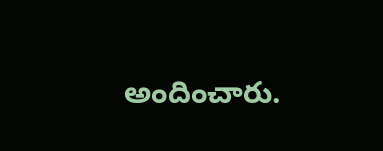అందించారు.